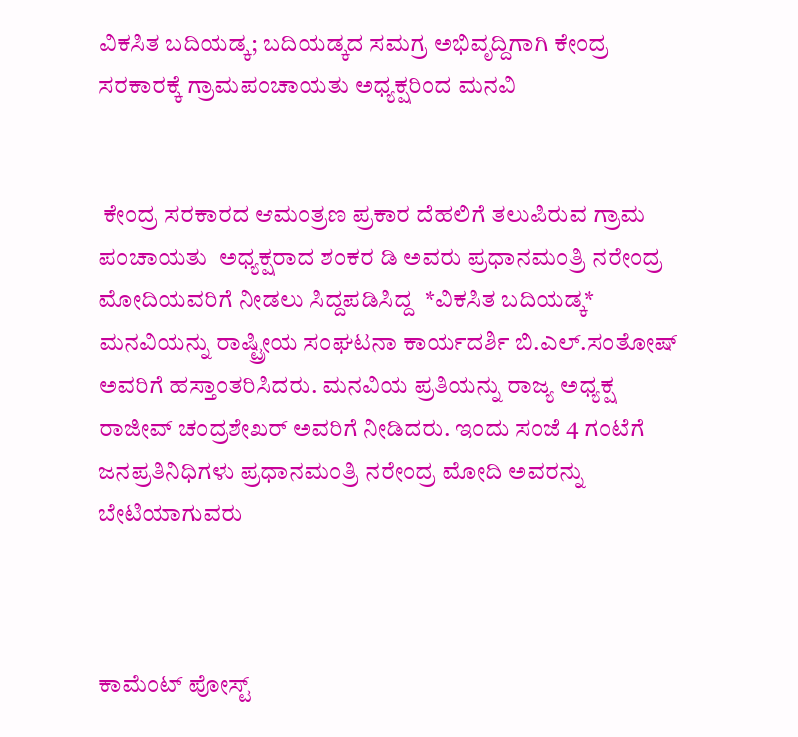ವಿಕಸಿತ ಬದಿಯಡ್ಕ; ಬದಿಯಡ್ಕದ ಸಮಗ್ರ ಅಭಿವೃದ್ದಿಗಾಗಿ‌ ಕೇಂದ್ರ ಸರಕಾರಕ್ಕೆ ಗ್ರಾಮ‌ಪಂಚಾಯತು ಅಧ್ಯಕ್ಷರಿಂದ ಮನವಿ


 ಕೇಂದ್ರ ಸರಕಾರದ ಆಮಂತ್ರಣ ‌ಪ್ರಕಾರ ದೆಹಲಿಗೆ ತಲುಪಿರುವ ಗ್ರಾಮ‌ ಪಂಚಾಯತು  ಅಧ್ಯಕ್ಷರಾದ ಶಂಕರ ಡಿ ಅವರು ಪ್ರಧಾನಮಂತ್ರಿ ನರೇಂದ್ರ ಮೋದಿಯವರಿಗೆ ನೀಡಲು ಸಿದ್ದಪಡಿಸಿದ್ದ  *ವಿಕಸಿತ ಬದಿಯಡ್ಕ* ಮನವಿಯನ್ನು ರಾಷ್ಟ್ರೀಯ ಸಂಘಟನಾ‌ ಕಾರ್ಯದರ್ಶಿ ಬಿ.ಎಲ್.ಸಂತೋಷ್ ಅವರಿಗೆ ಹಸ್ತಾಂತರಿಸಿದರು. ಮನವಿಯ‌ ಪ್ರತಿಯನ್ನು ರಾಜ್ಯ‌ ಅಧ್ಯಕ್ಷ ರಾಜೀವ್ ಚಂದ್ರಶೇಖರ್ ಅವರಿಗೆ ‌ನೀಡಿದರು. ಇಂದು ಸಂಜೆ‌ 4 ಗಂಟೆಗೆ‌ ಜನಪ್ರತಿನಿಧಿಗಳು ಪ್ರಧಾನಮಂತ್ರಿ ನರೇಂದ್ರ ‌ಮೋದಿ ಅವರನ್ನು ಬೇಟಿಯಾಗುವರು



ಕಾಮೆಂಟ್‌‌ ಪೋಸ್ಟ್‌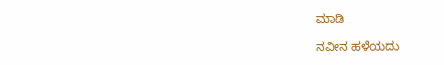ಮಾಡಿ

ನವೀನ ಹಳೆಯದು